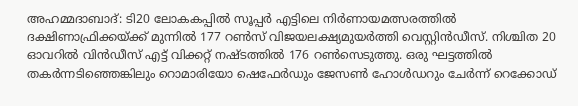അഹമ്മദാബാദ്: ടി20 ലോകകപ്പിൽ സൂപ്പർ എട്ടിലെ നിർണായമത്സരത്തിൽ ദക്ഷിണാഫ്രിക്കയ്ക്ക് മുന്നിൽ 177 റൺസ് വിജയലക്ഷ്യമുയർത്തി വെസ്റ്റിൻഡീസ്. നിശ്ചിത 20 ഓവറിൽ വിൻഡീസ് എട്ട് വിക്കറ്റ് നഷ്ടത്തിൽ 176 റൺസെടുത്തു. ഒരു ഘട്ടത്തിൽ തകർന്നടിഞ്ഞെങ്കിലും റൊമാരിയോ ഷെഫേർഡും ജേസൺ ഹോൾഡറും ചേർന്ന് റെക്കോഡ്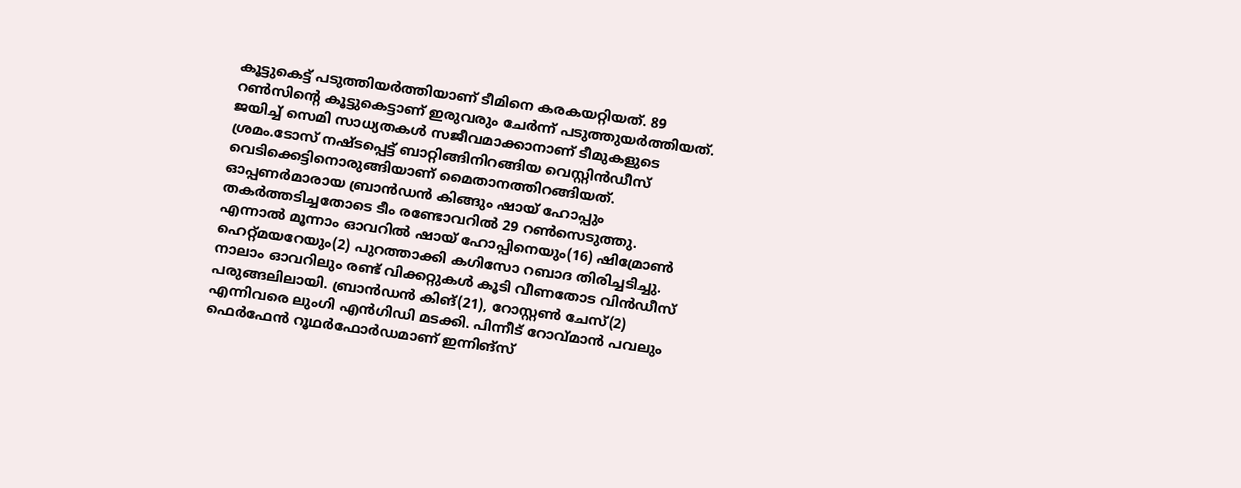കൂട്ടുകെട്ട് പടുത്തിയർത്തിയാണ് ടീമിനെ കരകയറ്റിയത്. 89 റൺസിന്റെ കൂട്ടുകെട്ടാണ് ഇരുവരും ചേർന്ന് പടുത്തുയർത്തിയത്. ജയിച്ച് സെമി സാധ്യതകൾ സജീവമാക്കാനാണ് ടീമുകളുടെ ശ്രമം.ടോസ് നഷ്ടപ്പെട്ട് ബാറ്റിങ്ങിനിറങ്ങിയ വെസ്റ്റിൻഡീസ് വെടിക്കെട്ടിനൊരുങ്ങിയാണ് മൈതാനത്തിറങ്ങിയത്.
ഓപ്പണർമാരായ ബ്രാൻഡൻ കിങ്ങും ഷായ് ഹോപ്പും തകർത്തടിച്ചതോടെ ടീം രണ്ടോവറിൽ 29 റൺസെടുത്തു. എന്നാൽ മൂന്നാം ഓവറിൽ ഷായ് ഹോപ്പിനെയും(16) ഷിമ്രോൺ ഹെറ്റ്മയറേയും(2) പുറത്താക്കി കഗിസോ റബാദ തിരിച്ചടിച്ചു. നാലാം ഓവറിലും രണ്ട് വിക്കറ്റുകൾ കൂടി വീണതോട വിൻഡീസ് പരുങ്ങലിലായി. ബ്രാൻഡൻ കിങ്(21), റോസ്റ്റൺ ചേസ്(2) എന്നിവരെ ലുംഗി എൻഗിഡി മടക്കി. പിന്നീട് റോവ്മാൻ പവലും ഫെർഫേൻ റൂഥർഫോർഡമാണ് ഇന്നിങ്സ്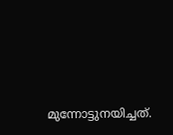മുന്നോട്ടുനയിച്ചത്.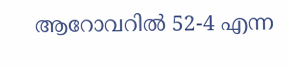ആറോവറിൽ 52-4 എന്ന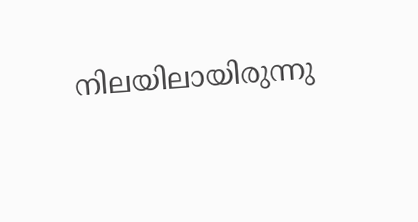നിലയിലായിരുന്നു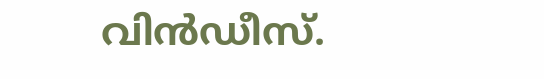വിൻഡീസ്.